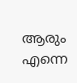ആരും എന്നെ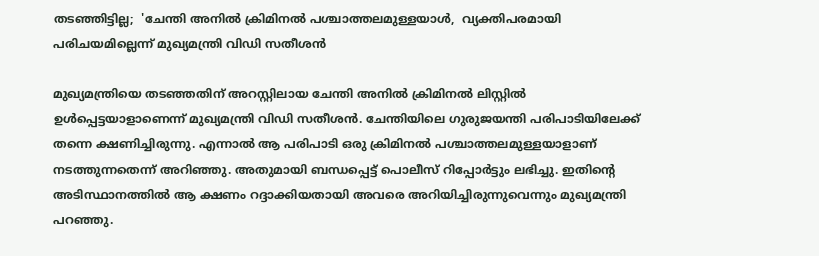തടഞ്ഞിട്ടില്ല;  'ചേന്തി അനില്‍ ക്രിമിനല്‍ പശ്ചാത്തലമുള്ളയാള്‍,  വ്യക്തിപരമായി പരിചയമില്ലെന്ന് മുഖ്യമന്ത്രി വിഡി സതീശന്‍

മുഖ്യമന്ത്രിയെ തടഞ്ഞതിന് അറസ്റ്റിലായ ചേന്തി അനില്‍ ക്രിമിനല്‍ ലിസ്റ്റില്‍ ഉള്‍പ്പെട്ടയാളാണെന്ന് മുഖ്യമന്ത്രി വിഡി സതീശന്‍. ചേന്തിയിലെ ഗുരുജയന്തി പരിപാടിയിലേക്ക് തന്നെ ക്ഷണിച്ചിരുന്നു. എന്നാല്‍ ആ പരിപാടി ഒരു ക്രിമിനല്‍ പശ്ചാത്തലമുള്ളയാളാണ് നടത്തുന്നതെന്ന് അറിഞ്ഞു. അതുമായി ബന്ധപ്പെട്ട് പൊലീസ് റിപ്പോര്‍ട്ടും ലഭിച്ചു. ഇതിന്റെ അടിസ്ഥാനത്തില്‍ ആ ക്ഷണം റദ്ദാക്കിയതായി അവരെ അറിയിച്ചിരുന്നുവെന്നും മുഖ്യമന്ത്രി പറഞ്ഞു.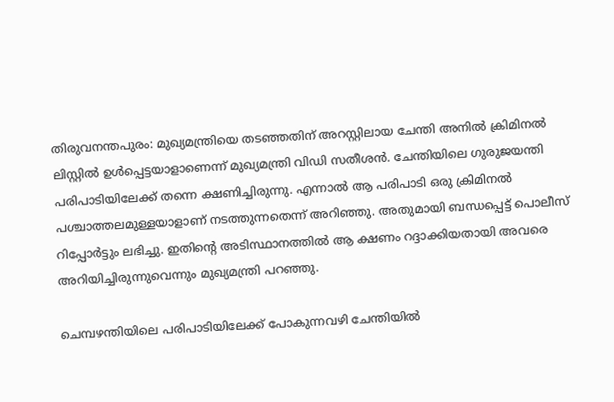തിരുവനന്തപുരം: മുഖ്യമന്ത്രിയെ തടഞ്ഞതിന് അറസ്റ്റിലായ ചേന്തി അനില്‍ ക്രിമിനല്‍ ലിസ്റ്റില്‍ ഉള്‍പ്പെട്ടയാളാണെന്ന് മുഖ്യമന്ത്രി വിഡി സതീശന്‍. ചേന്തിയിലെ ഗുരുജയന്തി പരിപാടിയിലേക്ക് തന്നെ ക്ഷണിച്ചിരുന്നു. എന്നാല്‍ ആ പരിപാടി ഒരു ക്രിമിനല്‍ പശ്ചാത്തലമുള്ളയാളാണ് നടത്തുന്നതെന്ന് അറിഞ്ഞു. അതുമായി ബന്ധപ്പെട്ട് പൊലീസ് റിപ്പോര്‍ട്ടും ലഭിച്ചു. ഇതിന്റെ അടിസ്ഥാനത്തില്‍ ആ ക്ഷണം റദ്ദാക്കിയതായി അവരെ അറിയിച്ചിരുന്നുവെന്നും മുഖ്യമന്ത്രി പറഞ്ഞു.

ചെമ്പഴന്തിയിലെ പരിപാടിയിലേക്ക് പോകുന്നവഴി ചേന്തിയില്‍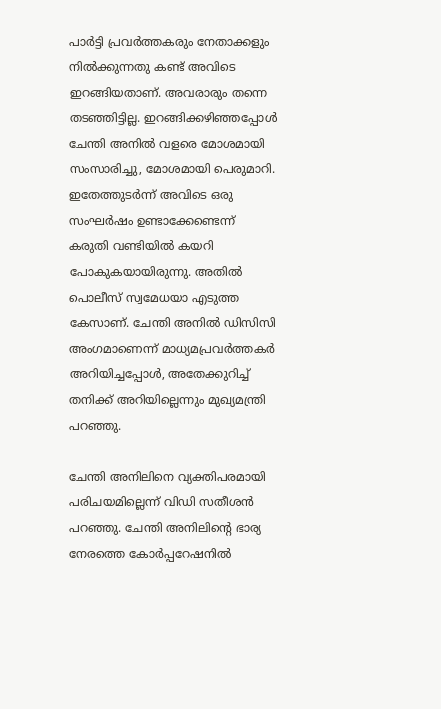പാര്‍ട്ടി പ്രവര്‍ത്തകരും നേതാക്കളും നില്‍ക്കുന്നതു കണ്ട് അവിടെ ഇറങ്ങിയതാണ്. അവരാരും തന്നെ തടഞ്ഞിട്ടില്ല. ഇറങ്ങിക്കഴിഞ്ഞപ്പോള്‍ ചേന്തി അനില്‍ വളരെ മോശമായി സംസാരിച്ചു, മോശമായി പെരുമാറി. ഇതേത്തുടര്‍ന്ന് അവിടെ ഒരു സംഘര്‍ഷം ഉണ്ടാക്കേണ്ടെന്ന് കരുതി വണ്ടിയില്‍ കയറി പോകുകയായിരുന്നു. അതില്‍ പൊലീസ് സ്വമേധയാ എടുത്ത കേസാണ്. ചേന്തി അനില്‍ ഡിസിസി അംഗമാണെന്ന് മാധ്യമപ്രവര്‍ത്തകര്‍ അറിയിച്ചപ്പോള്‍, അതേക്കുറിച്ച് തനിക്ക് അറിയില്ലെന്നും മുഖ്യമന്ത്രി പറഞ്ഞു.

ചേന്തി അനിലിനെ വ്യക്തിപരമായി പരിചയമില്ലെന്ന് വിഡി സതീശന്‍ പറഞ്ഞു. ചേന്തി അനിലിന്റെ ഭാര്യ നേരത്തെ കോര്‍പ്പറേഷനില്‍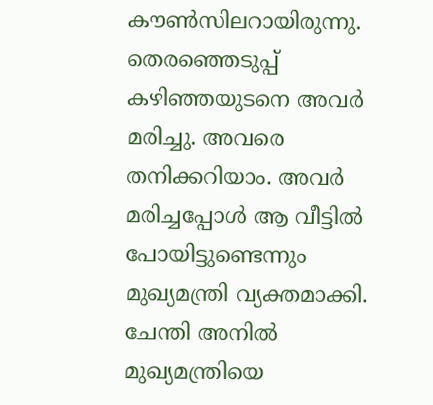കൗണ്‍സിലറായിരുന്നു. തെരഞ്ഞെടുപ്പ് കഴിഞ്ഞയുടനെ അവര്‍ മരിച്ചു. അവരെ തനിക്കറിയാം. അവര്‍ മരിച്ചപ്പോള്‍ ആ വീട്ടില്‍ പോയിട്ടുണ്ടെന്നും മുഖ്യമന്ത്രി വ്യക്തമാക്കി. ചേന്തി അനില്‍ മുഖ്യമന്ത്രിയെ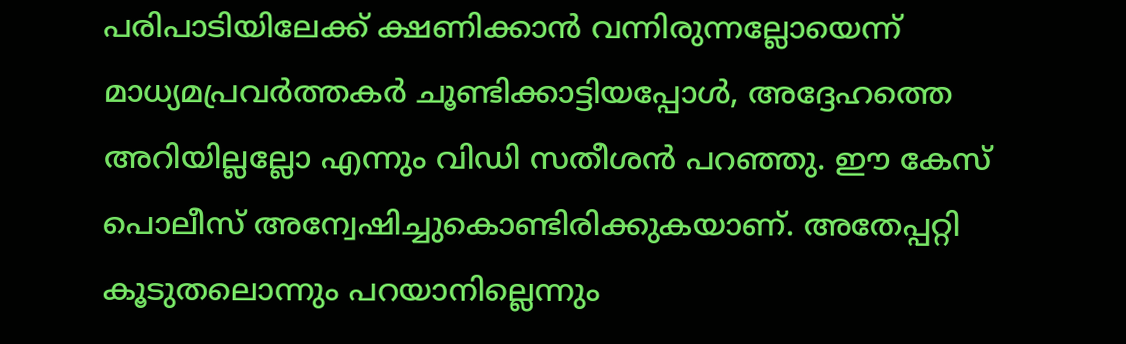പരിപാടിയിലേക്ക് ക്ഷണിക്കാന്‍ വന്നിരുന്നല്ലോയെന്ന് മാധ്യമപ്രവര്‍ത്തകര്‍ ചൂണ്ടിക്കാട്ടിയപ്പോള്‍, അദ്ദേഹത്തെ അറിയില്ലല്ലോ എന്നും വിഡി സതീശന്‍ പറഞ്ഞു. ഈ കേസ് പൊലീസ് അന്വേഷിച്ചുകൊണ്ടിരിക്കുകയാണ്. അതേപ്പറ്റി കൂടുതലൊന്നും പറയാനില്ലെന്നും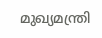മുഖ്യമന്ത്രി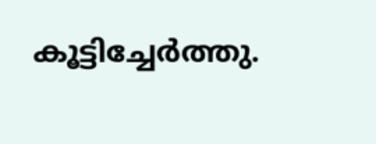കൂട്ടിച്ചേര്‍ത്തു.